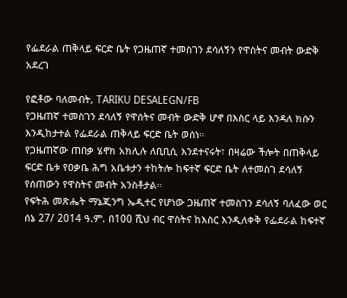የፌደራል ጠቅላይ ፍርድ ቤት የጋዜጠኛ ተመስገን ደሳለኝን የዋስትና መብት ውድቅ አደረገ

የፎቶው ባለመብት, TARIKU DESALEGN/FB
የጋዜጠኛ ተመስገን ደሳለኝ የዋሰትና መብት ውድቅ ሆኖ በእስር ላይ እንዳለ ክሱን እንዲከታተል የፌደራል ጠቅላይ ፍርድ ቤት ወሰነ።
የጋዜጠኛው ጠበቃ ሄኖክ አክሊሉ ለቢቢሲ እንደተናሩት፣ በዛሬው ችሎት በጠቅላይ ፍርድ ቤቱ የዐቃቤ ሕግ አቤቱታን ተከትሎ ከፍተኛ ፍርድ ቤት ለተመስገ ደሳለኝ የሰጠውን የዋስትና መብት አንስቶታል።
የፍትሕ መጽሔት ማኔጂንግ ኤዲተር የሆነው ጋዜጠኛ ተመስገን ደሳለኝ ባለፈው ወር ሰኔ 27/ 2014 ዓ.ም. በ100 ሺህ ብር ዋስትና ከእስር እንዲለቀቅ የፌደራል ከፍተኛ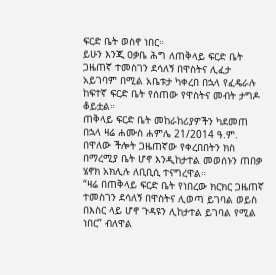ፍርድ ቤት ወስኖ ነበር።
ይሁን እንጂ ዐቃቤ ሕግ ለጠቅላይ ፍርድ ቤት ጋዜጠኛ ተመስገን ደሳለኝ በዋስትና ሊፈታ አይገባም በሚል አቤቱታ ካቀረበ በኋላ የፈዴራሉ ከፍተኛ ፍርድ ቤት የሰጠው የዋስትና መብት ታግዶ ቆይቷል።
ጠቅላይ ፍርድ ቤት መከራከሪያዎችን ካደመጠ በኋላ ዛሬ ሐሙስ ሐምሌ 21/2014 ዓ.ም. በዋለው ችሎት ጋዜጠኛው የቀረበበትን ክስ በማረሚያ ቤት ሆኖ እንዲከታተል መወሰኑን ጠበቃ ሄኖክ አክሊሉ ለቢቢሲ ተናግረዋል።
“ዛሬ በጠቅላይ ፍርድ ቤት የነበረው ክርክር ጋዜጠኛ ተመስገን ደሳለኝ በዋስትና ሊወጣ ይገባል ወይስ በእስር ላይ ሆኖ ጉዳዩን ሊከታተል ይገባል የሚል ነበር” ብለዋል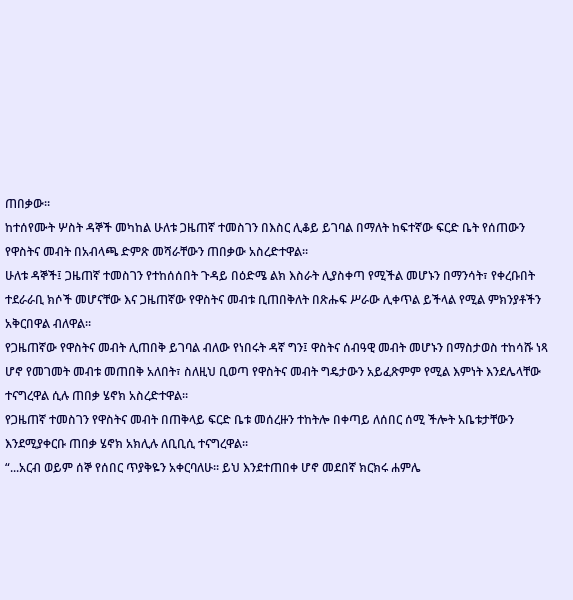ጠበቃው።
ከተሰየሙት ሦስት ዳኞች መካከል ሁለቱ ጋዜጠኛ ተመስገን በእስር ሊቆይ ይገባል በማለት ከፍተኛው ፍርድ ቤት የሰጠውን የዋስትና መብት በአብላጫ ድምጽ መሻራቸውን ጠበቃው አስረድተዋል።
ሁለቱ ዳኞች፤ ጋዜጠኛ ተመስገን የተከሰሰበት ጉዳይ በዕድሜ ልክ እስራት ሊያስቀጣ የሚችል መሆኑን በማንሳት፣ የቀረቡበት ተደራራቢ ክሶች መሆናቸው እና ጋዜጠኛው የዋስትና መብቱ ቢጠበቅለት በጽሑፍ ሥራው ሊቀጥል ይችላል የሚል ምክንያቶችን አቅርበዋል ብለዋል።
የጋዜጠኛው የዋስትና መብት ሊጠበቅ ይገባል ብለው የነበሩት ዳኛ ግን፤ ዋስትና ሰብዓዊ መብት መሆኑን በማስታወስ ተከሳሹ ነጻ ሆኖ የመገመት መብቱ መጠበቅ አለበት፣ ስለዚህ ቢወጣ የዋስትና መብት ግዴታውን አይፈጽምም የሚል እምነት እንደሌላቸው ተናግረዋል ሲሉ ጠበቃ ሄኖክ አስረድተዋል።
የጋዜጠኛ ተመስገን የዋስትና መብት በጠቅላይ ፍርድ ቤቱ መሰረዙን ተከትሎ በቀጣይ ለሰበር ሰሚ ችሎት አቤቱታቸውን እንደሚያቀርቡ ጠበቃ ሄኖክ አክሊሉ ለቢቢሲ ተናግረዋል።
“...አርብ ወይም ሰኞ የሰበር ጥያቅዬን አቀርባለሁ። ይህ እንደተጠበቀ ሆኖ መደበኛ ክርክሩ ሐምሌ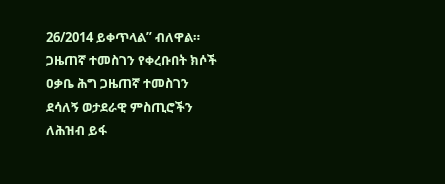26/2014 ይቀጥላል” ብለዋል።
ጋዜጠኛ ተመስገን የቀረቡበት ክሶች
ዐቃቤ ሕግ ጋዜጠኛ ተመስገን ደሳለኝ ወታደራዊ ምስጢሮችን ለሕዝብ ይፋ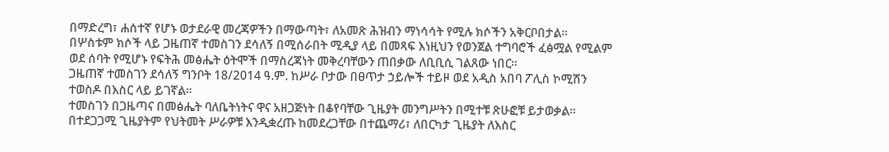በማድረግ፣ ሐሰተኛ የሆኑ ወታደራዊ መረጃዎችን በማውጣት፣ ለአመጽ ሕዝብን ማነሳሳት የሚሉ ክሶችን አቅርቦበታል።
በሦስቱም ክሶች ላይ ጋዜጠኛ ተመስገን ደሳለኝ በሚሰራበት ሚዲያ ላይ በመጻፍ እነዚህን የወንጀል ተግባሮች ፈፅሟል የሚልም ወደ ሰባት የሚሆኑ የፍትሕ መፅሔት ዕትሞች በማስረጃነት መቅረባቸውን ጠበቃው ለቢቢሲ ገልጸው ነበር።
ጋዜጠኛ ተመስገን ደሳለኝ ግንቦት 18/2014 ዓ.ም. ከሥራ ቦታው በፀጥታ ኃይሎች ተይዞ ወደ አዲስ አበባ ፖሊስ ኮሚሽን ተወስዶ በእስር ላይ ይገኛል።
ተመስገን በጋዜጣና በመፅሔት ባለቤትነትና ዋና አዘጋጅነት በቆየባቸው ጊዜያት መንግሥትን በሚተቹ ጽሁፎቹ ይታወቃል።
በተደጋጋሚ ጊዜያትም የህትመት ሥራዎቹ እንዲቋረጡ ከመደረጋቸው በተጨማሪ፣ ለበርካታ ጊዜያት ለእስር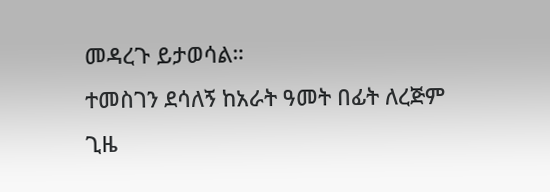መዳረጉ ይታወሳል።
ተመስገን ደሳለኝ ከአራት ዓመት በፊት ለረጅም ጊዜ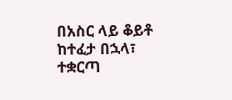በአስር ላይ ቆይቶ ከተፈታ በኋላ፣ ተቋርጣ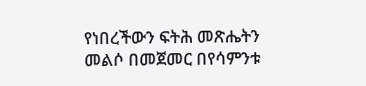የነበረችውን ፍትሕ መጽሔትን መልሶ በመጀመር በየሳምንቱ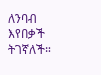ለንባብ እየበቃች ትገኛለች።